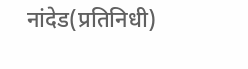नांदेड(प्रतिनिधी)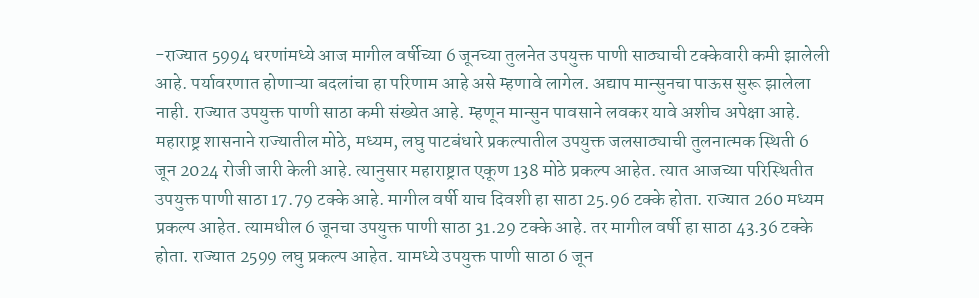-राज्यात 5994 धरणांमध्ये आज मागील वर्षीच्या 6 जूनच्या तुलनेत उपयुक्त पाणी साठ्याची टक्केवारी कमी झालेली आहे. पर्यावरणात होणाऱ्या बदलांचा हा परिणाम आहे असे म्हणावे लागेल. अद्याप मान्सुनचा पाऊस सुरू झालेला नाही. राज्यात उपयुक्त पाणी साठा कमी संख्येत आहे. म्हणून मान्सुन पावसाने लवकर यावे अशीच अपेक्षा आहे. महाराष्ट्र शासनाने राज्यातील मोठे, मध्यम, लघु पाटबंधारे प्रकल्पातील उपयुक्त जलसाठ्याची तुलनात्मक स्थिती 6 जून 2024 रोजी जारी केली आहे. त्यानुसार महाराष्ट्रात एकूण 138 मोठे प्रकल्प आहेत. त्यात आजच्या परिस्थितीत उपयुक्त पाणी साठा 17.79 टक्के आहे. मागील वर्षी याच दिवशी हा साठा 25.96 टक्के होता. राज्यात 260 मध्यम प्रकल्प आहेत. त्यामधील 6 जूनचा उपयुक्त पाणी साठा 31.29 टक्के आहे. तर मागील वर्षी हा साठा 43.36 टक्के होता. राज्यात 2599 लघु प्रकल्प आहेत. यामध्ये उपयुक्त पाणी साठा 6 जून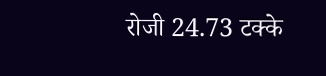रोजी 24.73 टक्के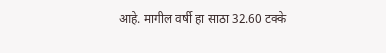आहे. मागील वर्षी हा साठा 32.60 टक्के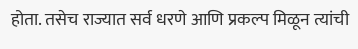होता. तसेच राज्यात सर्व धरणे आणि प्रकल्प मिळून त्यांची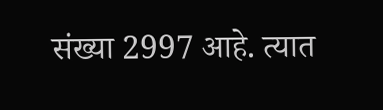संख्या 2997 आहे. त्यात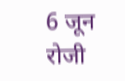6 जून रोजी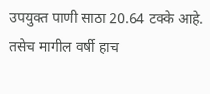उपयुक्त पाणी साठा 20.64 टक्के आहे. तसेच मागील वर्षी हाच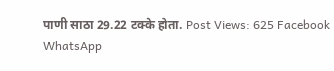पाणी साठा 29.22 टक्के होता. Post Views: 625 Facebook WhatsApp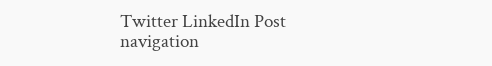Twitter LinkedIn Post navigation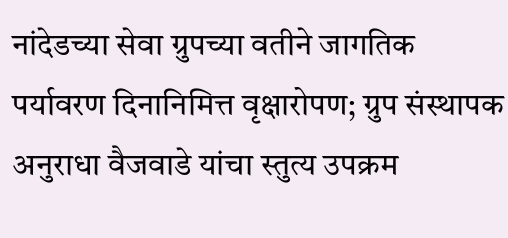नांदेडच्या सेवा ग्रुपच्या वतीने जागतिक पर्यावरण दिनानिमित्त वृक्षारोपण; ग्रुप संस्थापक अनुराधा वैजवाडे यांचा स्तुत्य उपक्रम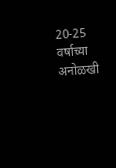20-25 वर्षाच्या अनोळखी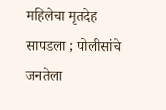महिलेचा मृतदेह सापडला ; पोलीसांचे जनतेला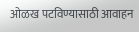ओळख पटविण्यासाठी आवाहन